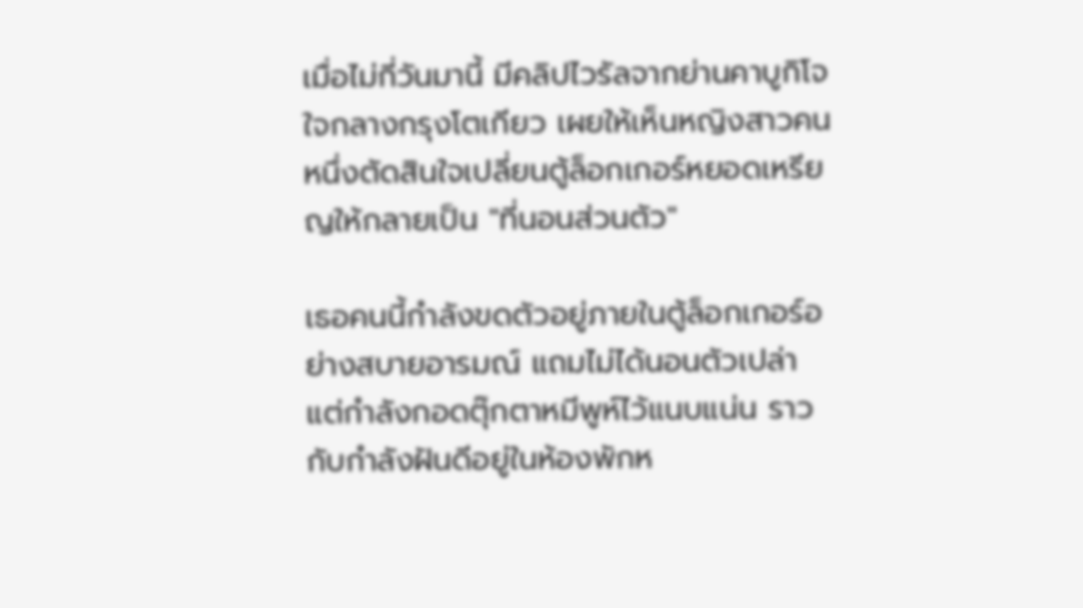เมื่อไม่กี่วันมานี้ มีคลิปไวรัลจากย่านคาบูกิโจ ใจกลางกรุงโตเกียว เผยให้เห็นหญิงสาวคนหนึ่งตัดสินใจเปลี่ยนตู้ล็อกเกอร์หยอดเหรียญให้กลายเป็น "ที่นอนส่วนตัว"

เธอคนนี้กำลังขดตัวอยู่ภายในตู้ล็อกเกอร์อย่างสบายอารมณ์ แถมไม่ได้นอนตัวเปล่า แต่กำลังกอดตุ๊กตาหมีพูห์ไว้แนบแน่น ราวกับกำลังฝันดีอยู่ในห้องพักห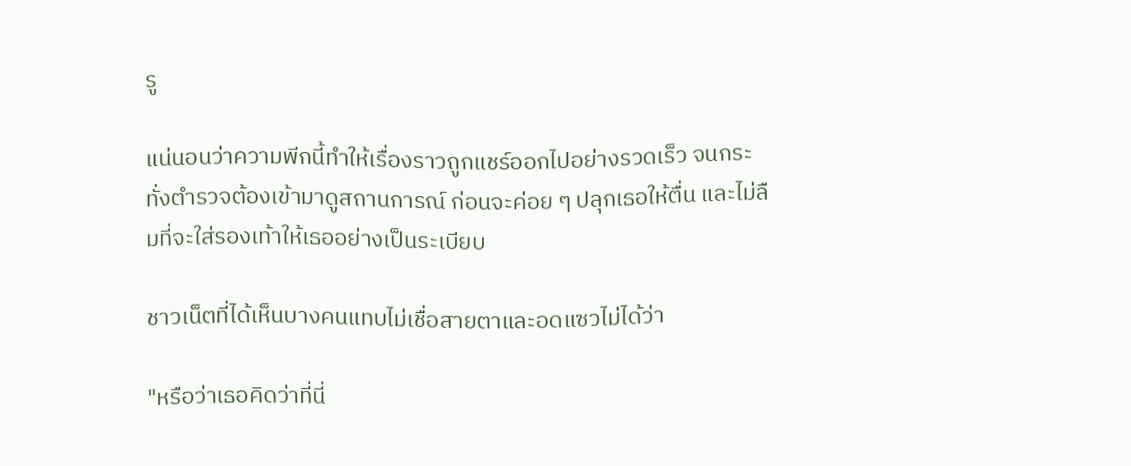รู

แน่นอนว่าความพีกนี้ทำให้เรื่องราวถูกแชร์ออกไปอย่างรวดเร็ว จนกระทั่งตำรวจต้องเข้ามาดูสถานการณ์ ก่อนจะค่อย ๆ ปลุกเธอให้ตื่น และไม่ลืมที่จะใส่รองเท้าให้เธออย่างเป็นระเบียบ

ชาวเน็ตที่ได้เห็นบางคนแทบไม่เชื่อสายตาและอดแซวไม่ได้ว่า

"หรือว่าเธอคิดว่าที่นี่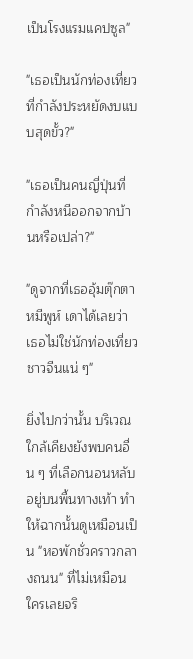เป็นโรงแรมแคปซูล"

"เธอเป็นนักท่องเที่ยวที่กำลังประหยัดงบแบบสุดขั้ว?"

"เธอเป็นคนญี่ปุ่นที่กำลังหนีออกจากบ้านหรือเปล่า?"

"ดูจากที่เธออุ้มตุ๊กตาหมีพูห์ เดาได้เลยว่าเธอไม่ใช่นักท่องเที่ยวชาวจีนแน่ ๆ"

ยิ่งไปกว่านั้น บริเวณใกล้เคียงยังพบคนอื่น ๆ ที่เลือกนอนหลับอยู่บนพื้นทางเท้า ทำให้ฉากนั้นดูเหมือนเป็น "หอพักชั่วคราวกลางถนน" ที่ไม่เหมือนใครเลยจริ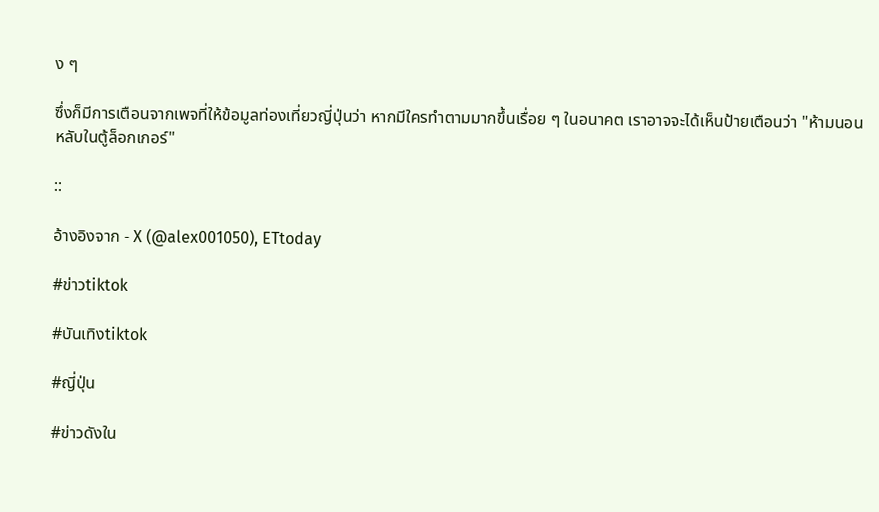ง ๆ

ซึ่งก็มีการเตือนจากเพจที่ให้ข้อมูลท่องเที่ยวญี่ปุ่นว่า หากมีใครทำตามมากขึ้นเรื่อย ๆ ในอนาคต เราอาจจะได้เห็นป้ายเตือนว่า "ห้ามนอนหลับในตู้ล็อกเกอร์"

::

อ้างอิงจาก - X (@alex001050), ETtoday

#ข่าวtiktok

#บันเทิงtiktok

#ญี่ปุ่น

#ข่าวดังใน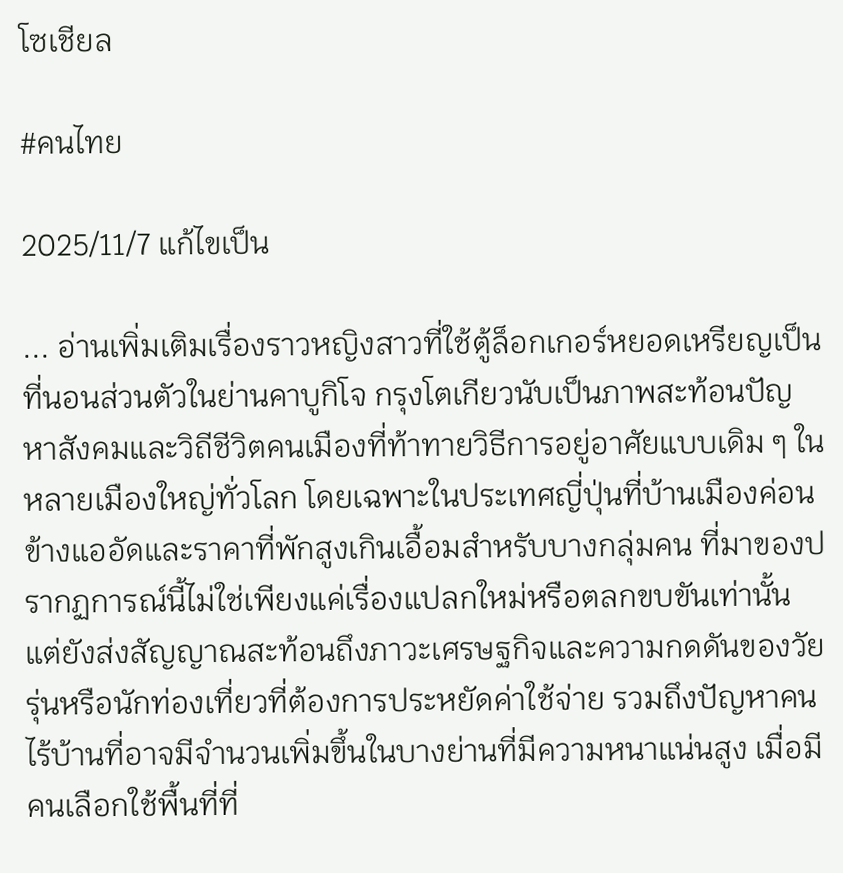โซเชียล

#คนไทย

2025/11/7 แก้ไขเป็น

... อ่านเพิ่มเติมเรื่องราวหญิงสาวที่ใช้ตู้ล็อกเกอร์หยอดเหรียญเป็นที่นอนส่วนตัวในย่านคาบูกิโจ กรุงโตเกียวนับเป็นภาพสะท้อนปัญหาสังคมและวิถีชีวิตคนเมืองที่ท้าทายวิธีการอยู่อาศัยแบบเดิม ๆ ในหลายเมืองใหญ่ทั่วโลก โดยเฉพาะในประเทศญี่ปุ่นที่บ้านเมืองค่อนข้างแออัดและราคาที่พักสูงเกินเอื้อมสำหรับบางกลุ่มคน ที่มาของปรากฏการณ์นี้ไม่ใช่เพียงแค่เรื่องแปลกใหม่หรือตลกขบขันเท่านั้น แต่ยังส่งสัญญาณสะท้อนถึงภาวะเศรษฐกิจและความกดดันของวัยรุ่นหรือนักท่องเที่ยวที่ต้องการประหยัดค่าใช้จ่าย รวมถึงปัญหาคนไร้บ้านที่อาจมีจำนวนเพิ่มขึ้นในบางย่านที่มีความหนาแน่นสูง เมื่อมีคนเลือกใช้พื้นที่ที่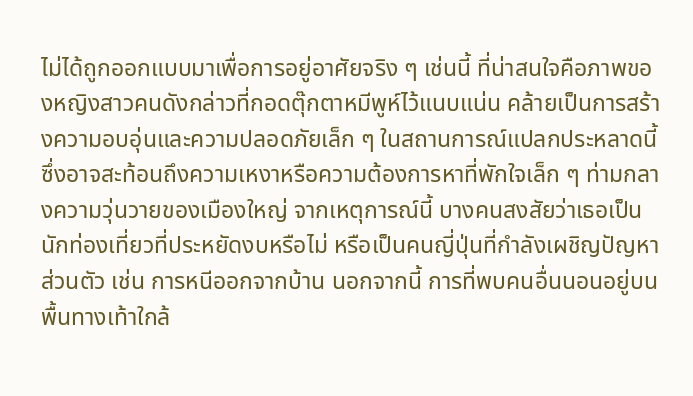ไม่ได้ถูกออกแบบมาเพื่อการอยู่อาศัยจริง ๆ เช่นนี้ ที่น่าสนใจคือภาพของหญิงสาวคนดังกล่าวที่กอดตุ๊กตาหมีพูห์ไว้แนบแน่น คล้ายเป็นการสร้างความอบอุ่นและความปลอดภัยเล็ก ๆ ในสถานการณ์แปลกประหลาดนี้ ซึ่งอาจสะท้อนถึงความเหงาหรือความต้องการหาที่พักใจเล็ก ๆ ท่ามกลางความวุ่นวายของเมืองใหญ่ จากเหตุการณ์นี้ บางคนสงสัยว่าเธอเป็นนักท่องเที่ยวที่ประหยัดงบหรือไม่ หรือเป็นคนญี่ปุ่นที่กำลังเผชิญปัญหาส่วนตัว เช่น การหนีออกจากบ้าน นอกจากนี้ การที่พบคนอื่นนอนอยู่บนพื้นทางเท้าใกล้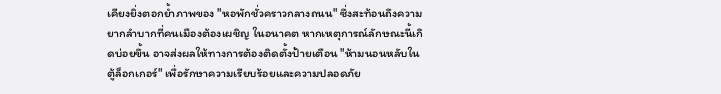เคียงยิ่งตอกย้ำภาพของ "หอพักชั่วคราวกลางถนน" ซึ่งสะท้อนถึงความยากลำบากที่คนเมืองต้องเผชิญ ในอนาคต หากเหตุการณ์ลักษณะนี้เกิดบ่อยขึ้น อาจส่งผลให้ทางการต้องติดตั้งป้ายเตือน "ห้ามนอนหลับในตู้ล็อกเกอร์" เพื่อรักษาความเรียบร้อยและความปลอดภัย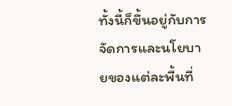ทั้งนี้ก็ขึ้นอยู่กับการจัดการและนโยบายของแต่ละพื้นที่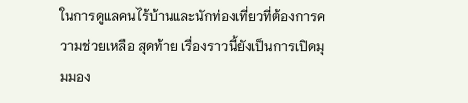ในการดูแลคนไร้บ้านและนักท่องเที่ยวที่ต้องการความช่วยเหลือ สุดท้าย เรื่องราวนี้ยังเป็นการเปิดมุมมอง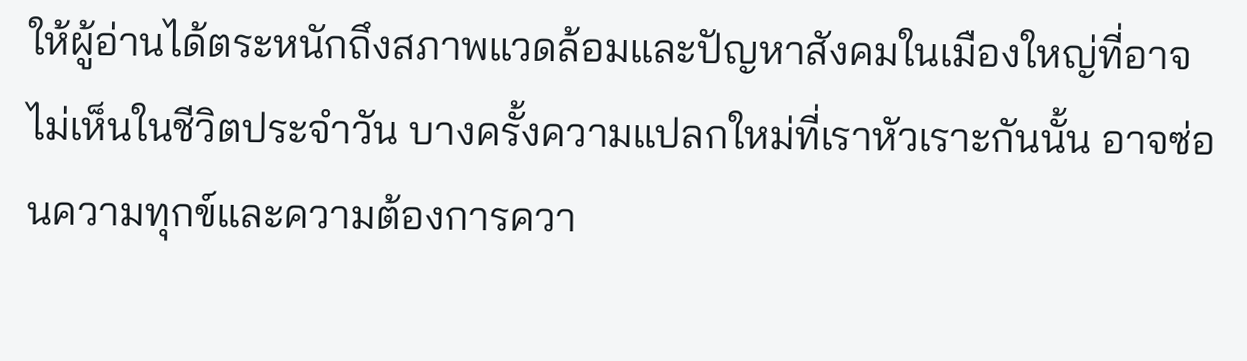ให้ผู้อ่านได้ตระหนักถึงสภาพแวดล้อมและปัญหาสังคมในเมืองใหญ่ที่อาจไม่เห็นในชีวิตประจำวัน บางครั้งความแปลกใหม่ที่เราหัวเราะกันนั้น อาจซ่อนความทุกข์และความต้องการควา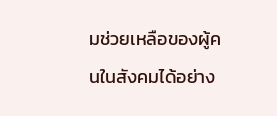มช่วยเหลือของผู้คนในสังคมได้อย่าง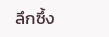ลึกซึ้ง